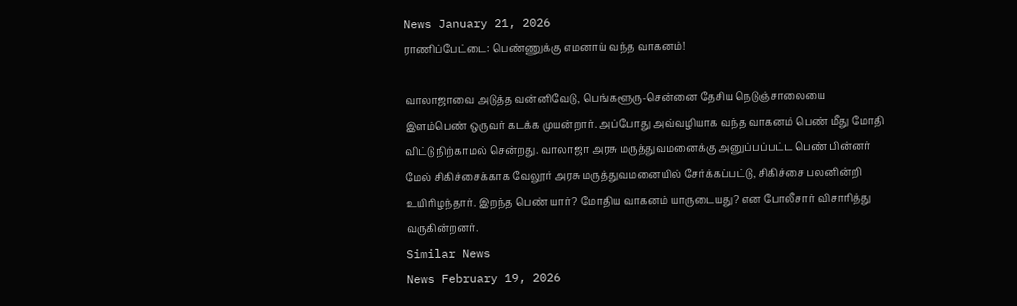News January 21, 2026
ராணிப்பேட்டை: பெண்ணுக்கு எமனாய் வந்த வாகனம்!

வாலாஜாவை அடுத்த வன்னிவேடு, பெங்களூரு-சென்னை தேசிய நெடுஞ்சாலையை இளம்பெண் ஒருவர் கடக்க முயன்றார். அப்போது அவ்வழியாக வந்த வாகனம் பெண் மீது மோதி விட்டு நிற்காமல் சென்றது. வாலாஜா அரசு மருத்துவமனைக்கு அனுப்பப்பட்ட பெண் பின்னர் மேல் சிகிச்சைக்காக வேலூர் அரசு மருத்துவமனையில் சேர்க்கப்பட்டு, சிகிச்சை பலனின்றி உயிரிழந்தார். இறந்த பெண் யார்? மோதிய வாகனம் யாருடையது? என போலீசார் விசாரித்து வருகின்றனர்.
Similar News
News February 19, 2026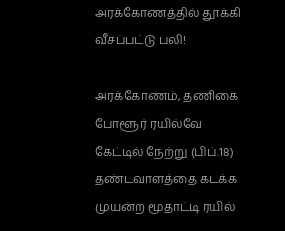அரக்கோணத்தில் தூக்கி வீசப்பட்டு பலி!

அரக்கோணம், தணிகை போளூர் ரயில்வே கேட்டில் நேற்று (பிப்.18) தண்டவாளத்தை கடக்க முயன்ற மூதாட்டி ரயில்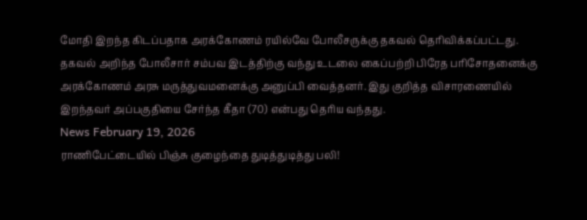மோதி இறந்த கிடப்பதாக அரக்கோணம் ரயில்வே போலீசருக்கு தகவல் தெரிவிக்கப்பட்டது. தகவல் அறிந்த போலீசார் சம்பவ இடத்திற்கு வந்து உடலை கைப்பற்றி பிரேத பரிசோதனைக்கு அரக்கோணம் அரசு மருத்துவமனைக்கு அனுப்பி வைத்தனர். இது குறித்த விசாரணையில் இறந்தவர் அப்பகுதியை சேர்ந்த கீதா (70) என்பது தெரிய வந்தது.
News February 19, 2026
ராணிபேட்டையில் பிஞ்சு குழைந்தை துடித்துடித்து பலி!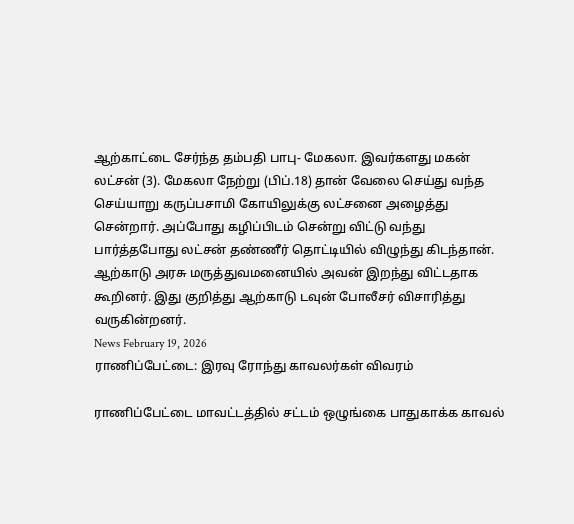ஆற்காட்டை சேர்ந்த தம்பதி பாபு- மேகலா. இவர்களது மகன் லட்சன் (3). மேகலா நேற்று (பிப்.18) தான் வேலை செய்து வந்த செய்யாறு கருப்பசாமி கோயிலுக்கு லட்சனை அழைத்து சென்றார். அப்போது கழிப்பிடம் சென்று விட்டு வந்து பார்த்தபோது லட்சன் தண்ணீர் தொட்டியில் விழுந்து கிடந்தான். ஆற்காடு அரசு மருத்துவமனையில் அவன் இறந்து விட்டதாக கூறினர். இது குறித்து ஆற்காடு டவுன் போலீசர் விசாரித்து வருகின்றனர்.
News February 19, 2026
ராணிப்பேட்டை: இரவு ரோந்து காவலர்கள் விவரம்

ராணிப்பேட்டை மாவட்டத்தில் சட்டம் ஒழுங்கை பாதுகாக்க காவல்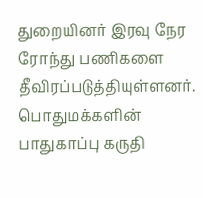துறையினர் இரவு நேர ரோந்து பணிகளை தீவிரப்படுத்தியுள்ளனர். பொதுமக்களின் பாதுகாப்பு கருதி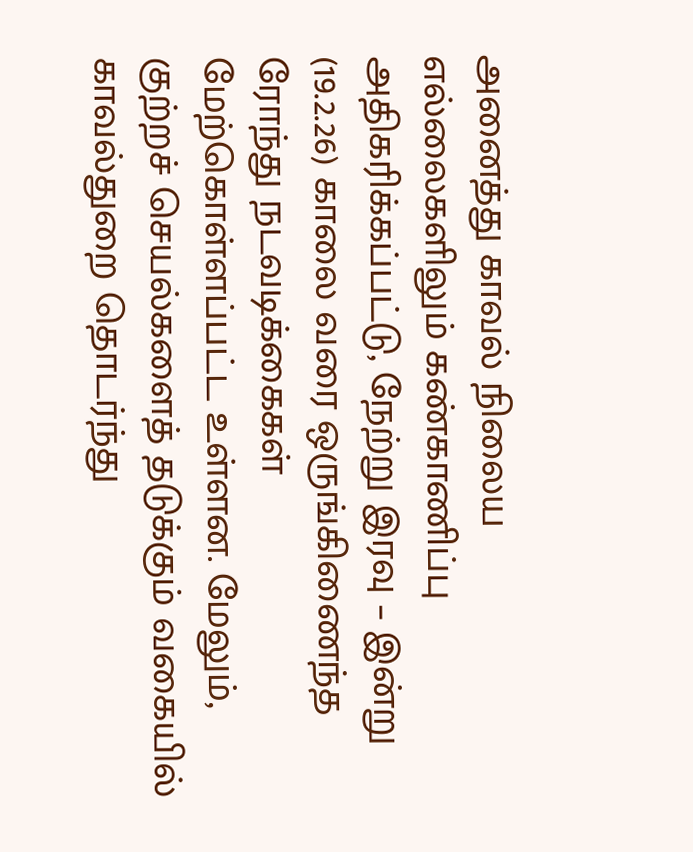அனைத்து காவல் நிலைய எல்லைகளிலும் கண்காணிப்பு அதிகரிக்கப்பட்டு, நேற்று இரவு – இன்று (19.2.26) காலை வரை ஒருங்கிணைந்த ரோந்து நடவடிக்கைகள் மேற்கொள்ளப்பட்ட உள்ளன. மேலும், குற்றச் செயல்களைத் தடுக்கும் வகையில் காவல்துறை தொடர்ந்து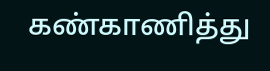கண்காணித்து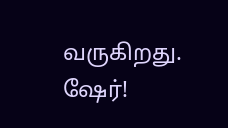வருகிறது. ஷேர்!